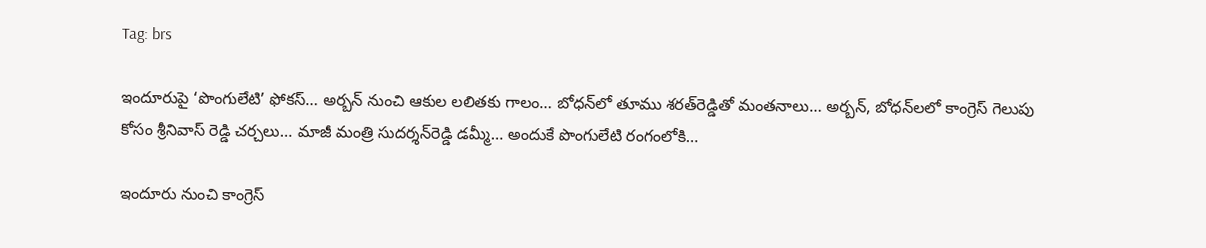Tag: brs

ఇందూరుపై ‘పొంగులేటి’ ఫోకస్… అర్బన్‌ నుంచి ఆకుల లలితకు గాలం… బోధన్‌లో తూము శరత్‌రెడ్డితో మంతనాలు… అర్బన్‌, బోధన్‌లలో కాంగ్రెస్‌ గెలుపు కోసం శ్రీనివాస్‌ రెడ్డి చర్చలు… మాజీ మంత్రి సుదర్శన్‌రెడ్డి డమ్మీ… అందుకే పొంగులేటి రంగంలోకి…

ఇందూరు నుంచి కాంగ్రెస్‌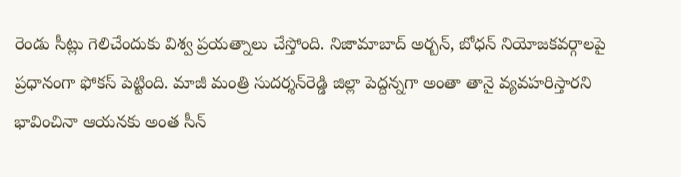రెండు సీట్లు గెలిచేందుకు విశ్వ ప్రయత్నాలు చేస్తోంది. నిజామాబాద్‌ అర్బన్, బోధన్‌ నియోజకవర్గాలపై ప్రధానంగా ఫోకస్‌ పెట్టింది. మాజీ మంత్రి సుదర్శన్‌రెడ్డి జిల్లా పెద్దన్నగా అంతా తానై వ్యవహరిస్తారని భావించినా ఆయనకు అంత సీన్‌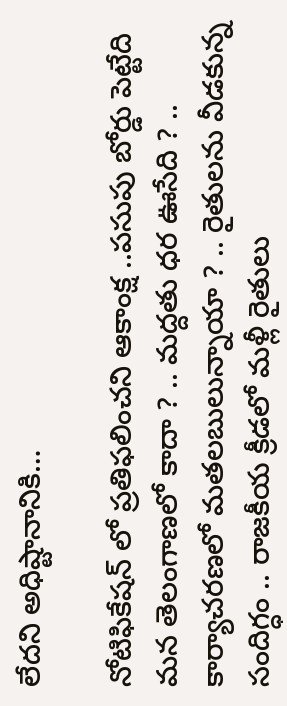లేదని అధిష్టానానికి…

నోటిఫికేషన్ లో ప్రతిఫలించని ఆకాంక్ష ..పసుపు బోర్డు పెట్టేది మన తెలంగాణలో కాదా ? .. మద్దతు ధర ఊసేది ? .. కార్యాచరణలో మతలబులున్నాయా ? .. రైతులను వీడకున్న సందిగ్ధం .. రాజకీయ క్రీడలో మళ్లీ రైతులు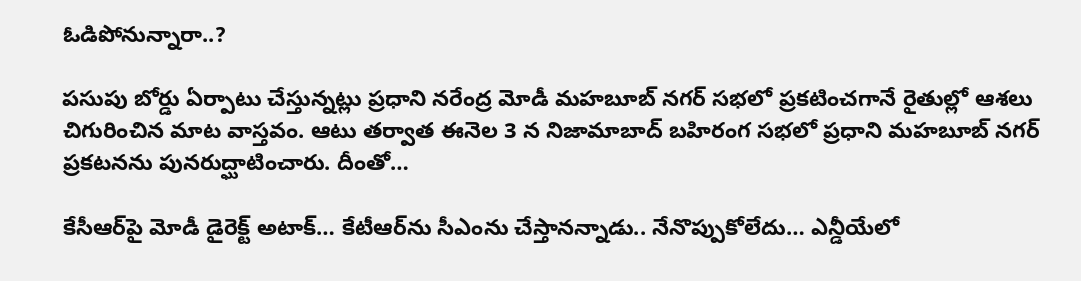ఓడిపోనున్నారా..?

పసుపు బోర్డు ఏర్పాటు చేస్తున్నట్లు ప్రధాని నరేంద్ర మోడీ మహబూబ్‌ నగర్ సభలో ప్రకటించగానే రైతుల్లో ఆశలు చిగురించిన మాట వాస్తవం. ఆటు తర్వాత ఈనెల 3 న నిజామాబాద్ బహిరంగ సభలో ప్రధాని మహబూబ్‌ నగర్‌ ప్రకటనను పునరుద్ఘాటించారు. దీంతో…

కేసీఆర్‌పై మోడీ డైరెక్ట్‌ అటాక్‌… కేటీఆర్‌ను సీఎంను చేస్తానన్నాడు.. నేనొప్పుకోలేదు… ఎన్డీయేలో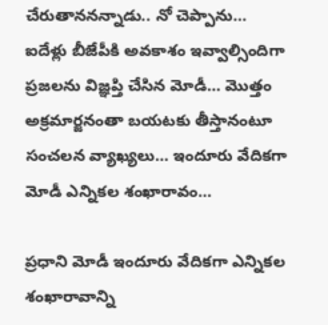చేరుతాననన్నాడు.. నో చెప్పాను… ఐదేళ్లు బీజేపీకి అవకాశం ఇవ్వాల్సిందిగా ప్రజలను విజ్ఞప్తి చేసిన మోడీ… మొత్తం అక్రమార్జనంతా బయటకు తీస్తానంటూ సంచలన వ్యాఖ్యలు… ఇందూరు వేదికగా మోడీ ఎన్నికల శంఖారావం…

ప్రధాని మోడీ ఇందూరు వేదికగా ఎన్నికల శంఖారావాన్ని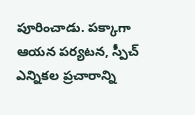పూరించాడు. పక్కాగా ఆయన పర్యటన, స్పీచ్‌ ఎన్నికల ప్రచారాన్ని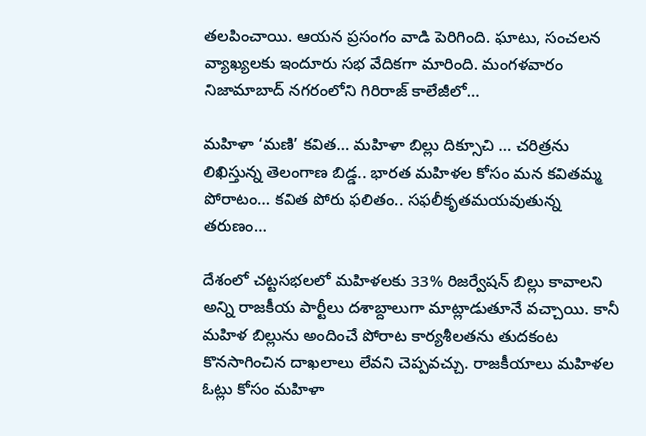తలపించాయి. ఆయన ప్రసంగం వాడి పెరిగింది. ఘాటు, సంచలన వ్యాఖ్యలకు ఇందూరు సభ వేదికగా మారింది. మంగళవారం నిజామాబాద్‌ నగరంలోని గిరిరాజ్‌ కాలేజీలో…

మహిళా ‘మణి’ కవిత… మహిళా బిల్లు దిక్సూచి … చరిత్రను లిఖిస్తున్న తెలంగాణ బిడ్డ.. భారత మహిళల కోసం మన కవితమ్మ పోరాటం… కవిత పోరు ఫలితం.. సఫలీకృతమయవుతున్న తరుణం…

దేశంలో చట్టసభలలో మహిళలకు 33% రిజర్వేషన్ బిల్లు కావాలని అన్ని రాజకీయ పార్టీలు దశాబ్దాలుగా మాట్లాడుతూనే వచ్చాయి. కానీ మహిళ బిల్లును అందించే పోరాట కార్యశీలతను తుదకంట కొనసాగించిన దాఖలాలు లేవని చెప్పవచ్చు. రాజకీయాలు మహిళల ఓట్లు కోసం మహిళా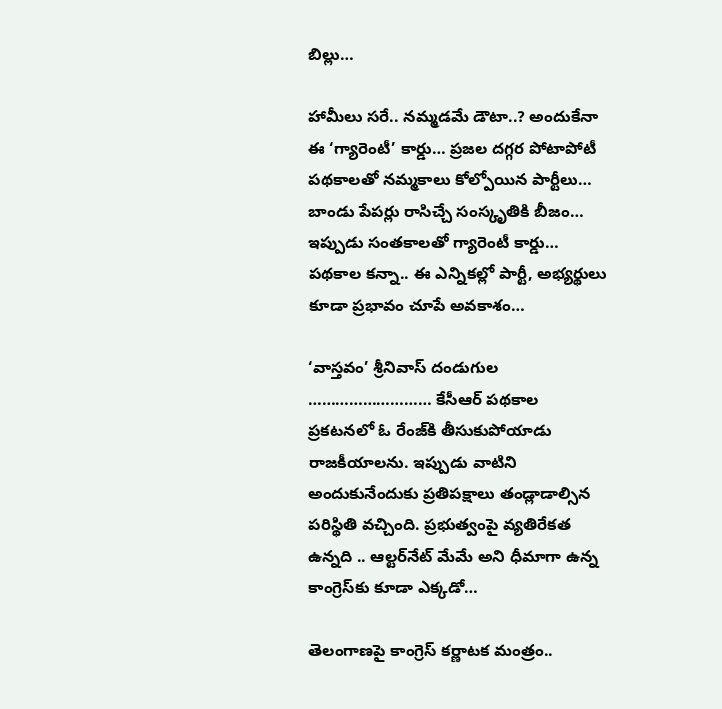బిల్లు…

హామీలు సరే.. నమ్మడమే డౌటా..? అందుకేనా ఈ ‘గ్యారెంటీ’ కార్డు… ప్రజల దగ్గర పోటాపోటీ పథకాలతో నమ్మకాలు కోల్పోయిన పార్టీలు… బాండు పేపర్లు రాసిచ్చే సంస్కృతికి బీజం… ఇప్పుడు సంతకాలతో గ్యారెంటీ కార్డు… పథకాల కన్నా.. ఈ ఎన్నికల్లో పార్టీ, అభ్యర్థులు కూడా ప్రభావం చూపే అవకాశం…

‘వాస్తవం’ శ్రీనివాస్‌ దండుగుల ……………………… కేసీఆర్‌ పథకాల ప్రకటనలో ఓ రేంజ్‌కి తీసుకుపోయాడు రాజకీయాలను. ఇప్పుడు వాటిని అందుకునేందుకు ప్రతిపక్షాలు తండ్లాడాల్సిన పరిస్థితి వచ్చింది. ప్రభుత్వంపై వ్యతిరేకత ఉన్నది .. ఆల్టర్‌నేట్ మేమే అని ధీమాగా ఉన్న కాంగ్రెస్‌కు కూడా ఎక్కడో…

తెలంగాణపై కాంగ్రెస్‌ కర్ణాటక మంత్రం..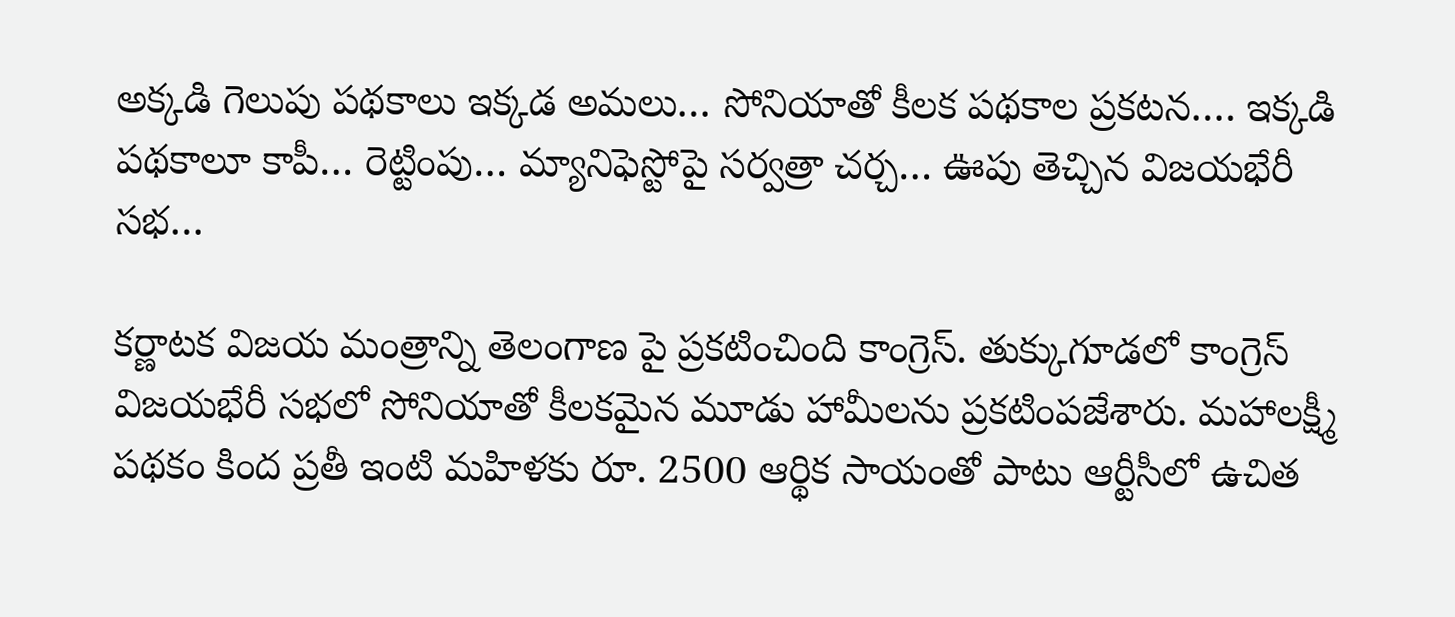అక్కడి గెలుపు పథకాలు ఇక్కడ అమలు… సోనియాతో కీలక పథకాల ప్రకటన…. ఇక్కడి పథకాలూ కాపీ… రెట్టింపు… మ్యానిఫెస్టోపై సర్వత్రా చర్చ… ఊపు తెచ్చిన విజయభేరీ సభ…

కర్ణాటక విజయ మంత్రాన్ని తెలంగాణ పై ప్రకటించింది కాంగ్రెస్‌. తుక్కుగూడలో కాంగ్రెస్‌ విజయభేరీ సభలో సోనియాతో కీలకమైన మూడు హామీలను ప్రకటింపజేశారు. మహాలక్ష్మీ పథకం కింద ప్రతీ ఇంటి మహిళకు రూ. 2500 ఆర్థిక సాయంతో పాటు ఆర్టీసీలో ఉచిత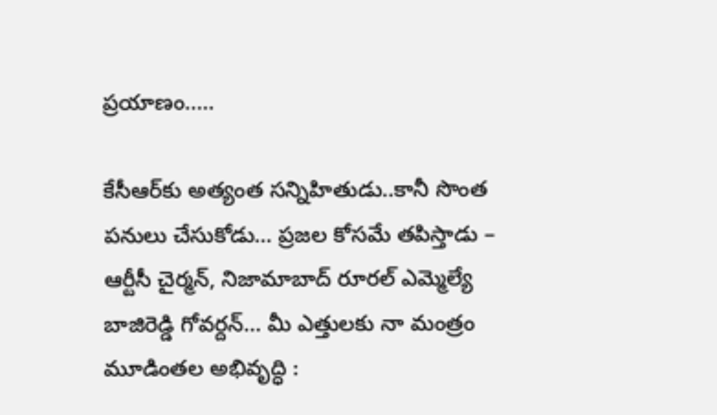ప్రయాణం..…

కేసీఆర్‌కు అత్యంత సన్నిహితుడు..కానీ సొంత పనులు చేసుకోడు… ప్రజల కోసమే తపిస్తాడు – ఆర్టీసీ చైర్మన్‌, నిజామాబాద్‌ రూరల్‌ ఎమ్మెల్యే బాజిరెడ్డి గోవర్దన్‌… మీ ఎత్తులకు నా మంత్రం మూడింతల అభివృద్ధి :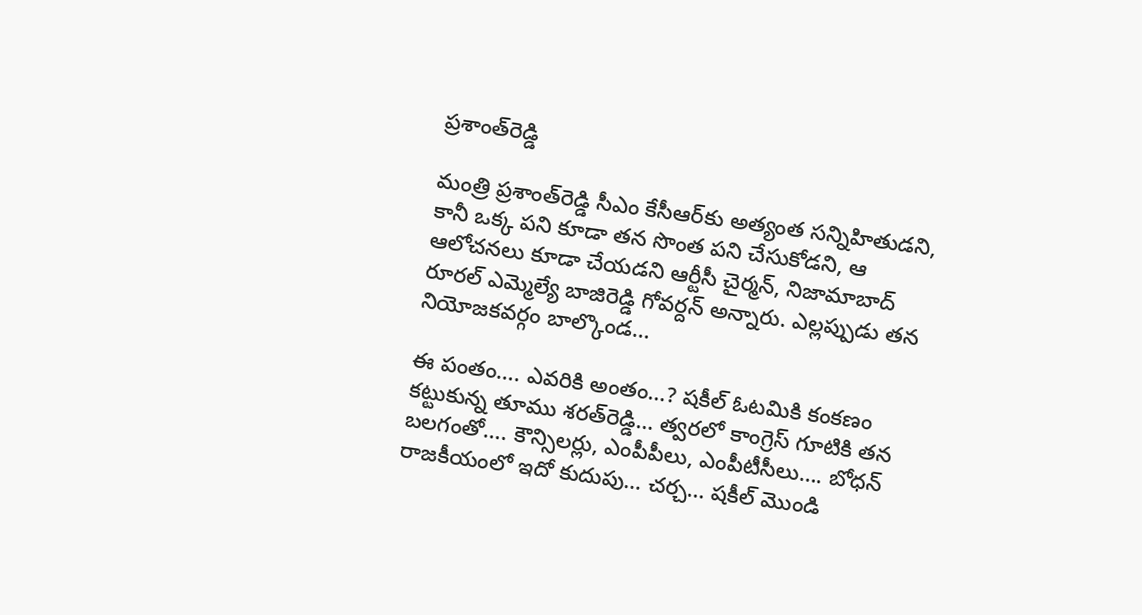ప్రశాంత్‌రెడ్డి

మంత్రి ప్రశాంత్‌రెడ్డి సీఎం కేసీఆర్‌కు అత్యంత సన్నిహితుడని, కానీ ఒక్క పని కూడా తన సొంత పని చేసుకోడని, ఆ ఆలోచనలు కూడా చేయడని ఆర్టీసీ చైర్మన్‌, నిజామాబాద్‌ రూరల్‌ ఎమ్మెల్యే బాజిరెడ్డి గోవర్దన్‌ అన్నారు. ఎల్లప్పుడు తన నియోజకవర్గం బాల్కొండ…

ఈ పంతం…. ఎవరికి అంతం…? షకీల్‌ ఓటమికి కంకణం కట్టుకున్న తూము శరత్‌రెడ్డి… త్వరలో కాంగ్రెస్‌ గూటికి తన బలగంతో…. కౌన్సిలర్లు, ఎంపీపీలు, ఎంపీటీసీలు…. బోధన్‌ రాజకీయంలో ఇదో కుదుపు… చర్చ… షకీల్ మొండి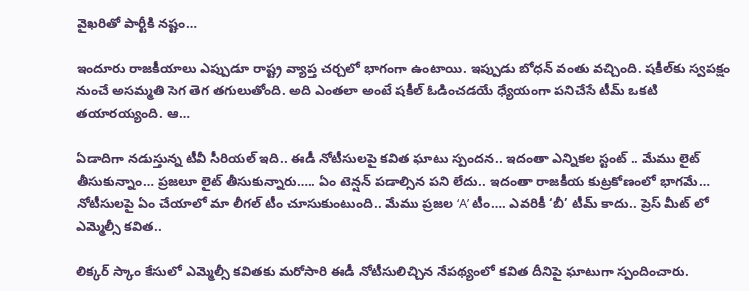వైఖరితో పార్టీకి నష్టం…

ఇందూరు రాజకీయాలు ఎప్పుడూ రాష్ట్ర వ్యాప్త చర్చలో భాగంగా ఉంటాయి. ఇప్పుడు బోధన్‌ వంతు వచ్చింది. షకీల్‌కు స్వపక్షం నుంచే అసమ్మతి సెగ తెగ తగులుతోంది. అది ఎంతలా అంటే షకీల్‌ ఓడించడయే ధ్యేయంగా పనిచేసే టీమ్‌ ఒకటి తయారయ్యంది. ఆ…

ఏడాదిగా నడుస్తున్న టీవీ సీరియల్ ఇది.. ఈడీ నోటీసులపై కవిత ఘాటు స్పందన.. ఇదంతా ఎన్నికల స్టంట్ .. మేము లైట్ తీసుకున్నాం… ప్రజలూ లైట్ తీసుకున్నారు….. ఏం టెన్షన్ పడాల్సిన పని లేదు.. ఇదంతా రాజకీయ కుట్రకోణంలో భాగమే… నోటీసులపై ఏం చేయాలో మా లీగల్ టీం చూసుకుంటుంది.. మేము ప్రజల ‘A’ టీం…. ఎవరికీ ‘బీ’ టీమ్ కాదు.. ప్రెస్ మీట్ లో ఎమ్మెల్సీ కవిత..

లిక్కర్‌ స్కాం కేసులో ఎమ్మెల్సీ కవితకు మరోసారి ఈడీ నోటీసులిచ్చిన నేపథ్యంలో కవిత దీనిపై ఘాటుగా స్పందించారు.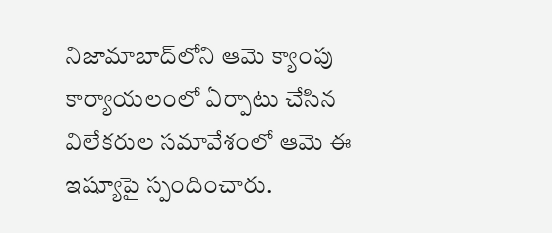నిజామాబాద్‌లోని ఆమె క్యాంపు కార్యాయలంలో ఏర్పాటు చేసిన విలేకరుల సమావేశంలో ఆమె ఈ ఇష్యూపై స్పందించారు.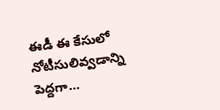ఈడీ ఈ కేసులో నోటీసులివ్వడాన్ని పెద్దగా…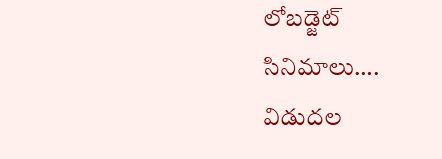లోబడ్జెట్‌ సినిమాలు…. విడుదల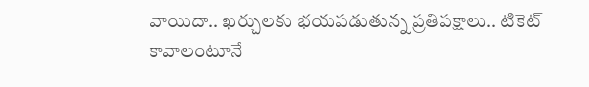వాయిదా.. ఖర్చులకు భయపడుతున్న ప్రతిపక్షాలు.. టికెట్‌ కావాలంటూనే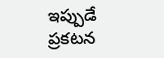ఇప్పుడే ప్రకటన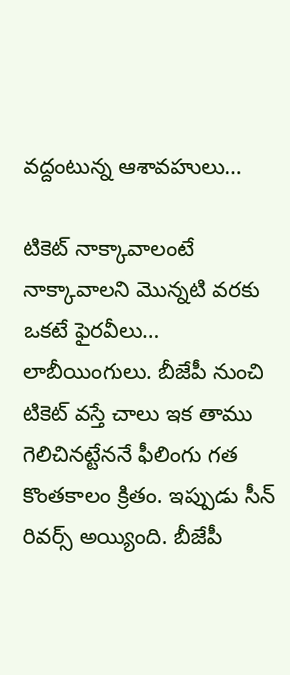వద్దంటున్న ఆశావహులు…

టికెట్‌ నాక్కావాలంటే నాక్కావాలని మొన్నటి వరకు ఒకటే ఫైరవీలు… లాబీయింగులు. బీజేపీ నుంచి టికెట్‌ వస్తే చాలు ఇక తాము గెలిచినట్టేననే ఫీలింగు గత కొంతకాలం క్రితం. ఇప్పుడు సీన్‌ రివర్స్‌ అయ్యింది. బీజేపీ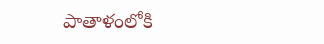పాతాళంలోకి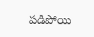పడిపోయి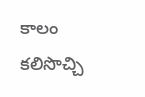కాలం కలిసొచ్చి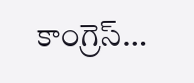కాంగ్రెస్‌…